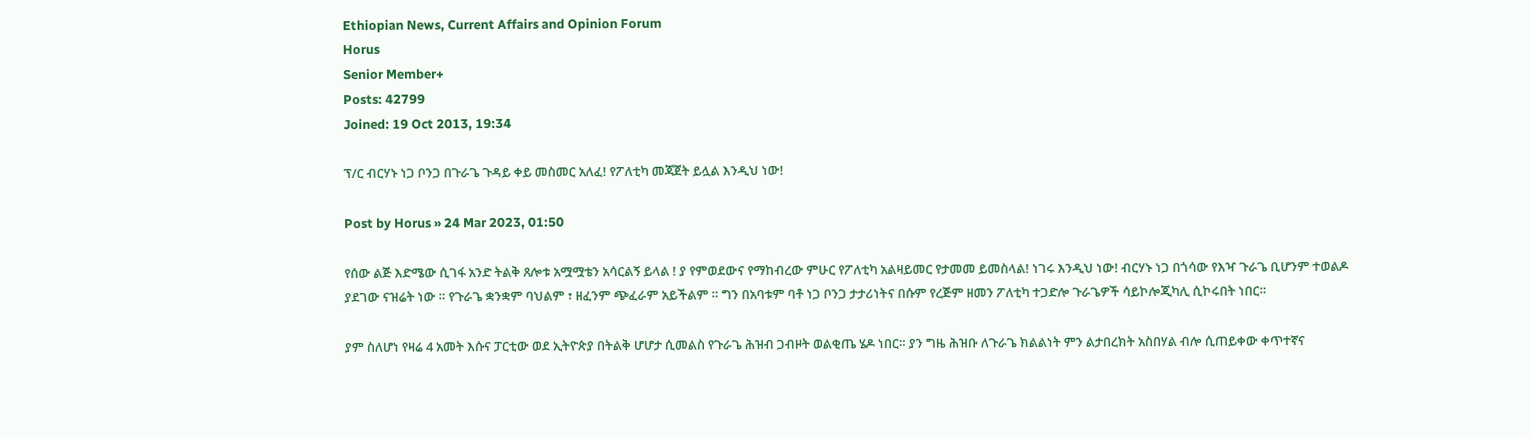Ethiopian News, Current Affairs and Opinion Forum
Horus
Senior Member+
Posts: 42799
Joined: 19 Oct 2013, 19:34

ፕ/ር ብርሃኑ ነጋ ቦንጋ በጉራጌ ጉዳይ ቀይ መስመር አለፈ! የፖለቲካ መጃጀት ይሏል እንዲህ ነው!

Post by Horus » 24 Mar 2023, 01:50

የሰው ልጅ እድሜው ሲገፋ አንድ ትልቅ ጸሎቱ አሟሟቴን አሳርልኝ ይላል ! ያ የምወደውና የማከብረው ምሁር የፖለቲካ አልዛይመር የታመመ ይመስላል! ነገሩ እንዲህ ነው! ብርሃኑ ነጋ በጎሳው የእዣ ጉራጌ ቢሆንም ተወልዶ ያደገው ናዝሬት ነው ። የጉራጌ ቋንቋም ባህልም ፣ ዘፈንም ጭፈራም አይችልም ። ግን በአባቱም ባቶ ነጋ ቦንጋ ታታሪነትና በሱም የረጅም ዘመን ፖለቲካ ተጋድሎ ጉራጌዎች ሳይኮሎጂካሊ ሲኮሩበት ነበር።

ያም ስለሆነ የዛሬ 4 አመት እሱና ፓርቲው ወደ ኢትዮጵያ በትልቅ ሆሆታ ሲመልስ የጉራጌ ሕዝብ ጋብዞት ወልቂጤ ሄዶ ነበር። ያን ግዜ ሕዝቡ ለጉራጌ ክልልነት ምን ልታበረክት አስበሃል ብሎ ሲጠይቀው ቀጥተኛና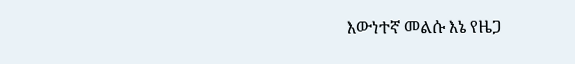እውነተኛ መልሱ እኔ የዜጋ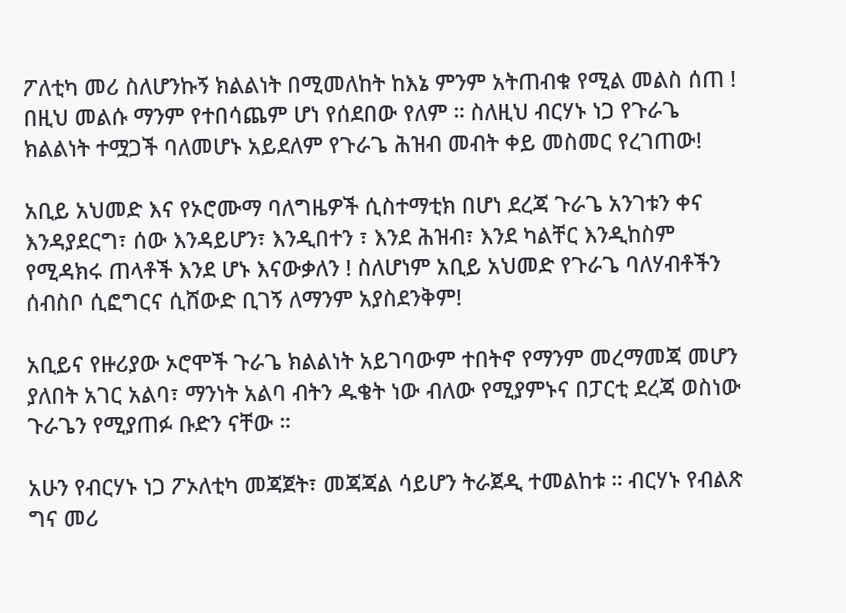ፖለቲካ መሪ ስለሆንኩኝ ክልልነት በሚመለከት ከእኔ ምንም አትጠብቁ የሚል መልስ ሰጠ ! በዚህ መልሱ ማንም የተበሳጨም ሆነ የሰደበው የለም ። ስለዚህ ብርሃኑ ነጋ የጉራጌ ክልልነት ተሟጋች ባለመሆኑ አይደለም የጉራጌ ሕዝብ መብት ቀይ መስመር የረገጠው!

አቢይ አህመድ እና የኦሮሙማ ባለግዜዎች ሲስተማቲክ በሆነ ደረጃ ጉራጌ አንገቱን ቀና እንዳያደርግ፣ ሰው እንዳይሆን፣ እንዲበተን ፣ እንደ ሕዝብ፣ እንደ ካልቸር እንዲከስም የሚዳክሩ ጠላቶች እንደ ሆኑ እናውቃለን ! ስለሆነም አቢይ አህመድ የጉራጌ ባለሃብቶችን ሰብስቦ ሲፎግርና ሲሸውድ ቢገኝ ለማንም አያስደንቅም!

አቢይና የዙሪያው ኦሮሞች ጉራጌ ክልልነት አይገባውም ተበትኖ የማንም መረማመጃ መሆን ያለበት አገር አልባ፣ ማንነት አልባ ብትን ዱቄት ነው ብለው የሚያምኑና በፓርቲ ደረጃ ወስነው ጉራጌን የሚያጠፉ ቡድን ናቸው ።

አሁን የብርሃኑ ነጋ ፖኦለቲካ መጃጀት፣ መጃጃል ሳይሆን ትራጀዲ ተመልከቱ ። ብርሃኑ የብልጽ ግና መሪ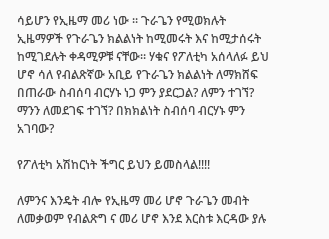ሳይሆን የኢዜማ መሪ ነው ። ጉራጌን የሚወክሉት ኢዜማዎች የጉራጌን ክልልነት ከሚመሩት እና ከሚታሰሩት ከሚገደሉት ቀዳሚዎቹ ናቸው። ሃቁና የፖለቲካ አሰላለፉ ይህ ሆኖ ሳለ የብልጽኛው አቢይ የጉራጌን ክልልነት ለማክሸፍ በጠራው ስብሰባ ብርሃኑ ነጋ ምን ያደርጋል? ለምን ተገኘ? ማንን ለመደገፍ ተገኘ? በክክልነት ስብሰባ ብርሃኑ ምን አገባው?

የፖለቲካ አሽከርነት ችግር ይህን ይመስላል!!!!

ለምንና እንዴት ብሎ የኢዜማ መሪ ሆኖ ጉራጌን መብት ለመቃወም የብልጽግ ና መሪ ሆኖ እንደ እርስቱ እርዳው ያሉ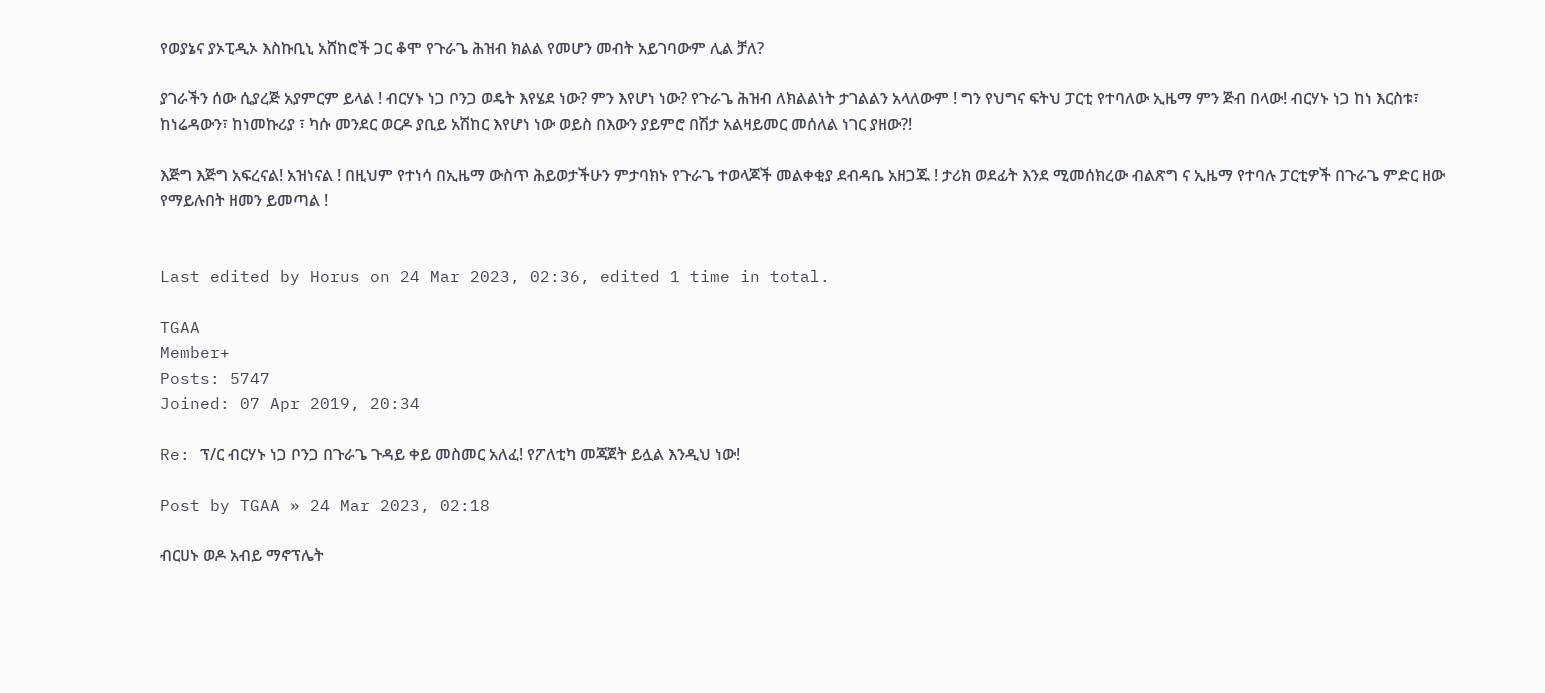የወያኔና ያኦፒዲኦ እስኩቢኒ አሸከሮች ጋር ቆሞ የጉራጌ ሕዝብ ክልል የመሆን መብት አይገባውም ሊል ቻለ?

ያገራችን ሰው ሲያረጅ አያምርም ይላል ! ብርሃኑ ነጋ ቦንጋ ወዴት እየሄደ ነው? ምን እየሆነ ነው? የጉራጌ ሕዝብ ለክልልነት ታገልልን አላለውም ! ግን የህግና ፍትህ ፓርቲ የተባለው ኢዜማ ምን ጅብ በላው! ብርሃኑ ነጋ ከነ እርስቱ፣ ከነሬዳውን፣ ከነመኩሪያ ፣ ካሱ መንደር ወርዶ ያቢይ አሽከር እየሆነ ነው ወይስ በእውን ያይምሮ በሽታ አልዛይመር መሰለል ነገር ያዘው?!

እጅግ እጅግ አፍረናል! አዝነናል ! በዚህም የተነሳ በኢዜማ ውስጥ ሕይወታችሁን ምታባክኑ የጉራጌ ተወላጆች መልቀቂያ ደብዳቤ አዘጋጁ ! ታሪክ ወደፊት እንደ ሚመሰክረው ብልጽግ ና ኢዜማ የተባሉ ፓርቲዎች በጉራጌ ምድር ዘው የማይሉበት ዘመን ይመጣል !


Last edited by Horus on 24 Mar 2023, 02:36, edited 1 time in total.

TGAA
Member+
Posts: 5747
Joined: 07 Apr 2019, 20:34

Re: ፕ/ር ብርሃኑ ነጋ ቦንጋ በጉራጌ ጉዳይ ቀይ መስመር አለፈ! የፖለቲካ መጃጀት ይሏል እንዲህ ነው!

Post by TGAA » 24 Mar 2023, 02:18

ብርሀኑ ወዶ አብይ ማኖፕሌት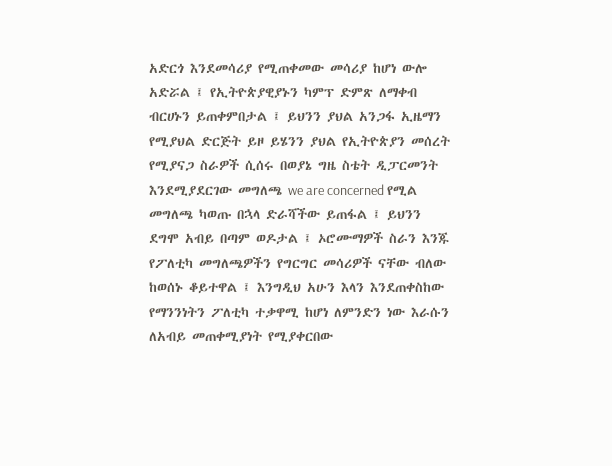አድርጎ እንደመሳሪያ የሚጠቀመው መሳሪያ ከሆነ ውሎ አድሯል ፤ የኢትዮጵያዊያኑን ካምፕ ድምጽ ለማቀብ ብርሀኑን ይጠቀምበታል ፤ ይህንን ያህል አንጋፋ ኢዜማን የሚያህል ድርጅት ይዞ ይሄንን ያህል የኢትዮጵያን መሰረት የሚያናጋ ስራዎች ሲሰሩ በወያኔ ግዜ ስቴት ዲፓርመንት እንደሚያደርገው መግለጫ we are concerned የሚል መግለጫ ካወጡ በኋላ ድራሻችው ይጠፋል ፤ ይህንን ደግሞ አብይ በጣም ወዶታል ፤ ኦሮሙማዎች ስራን እንጁ የፖለቲካ መግለጫዎችን የግርግር መሳሪዎች ናቸው ብለው ከወሰኑ ቆይተዋል ፤ እንግዲህ አሁን እላን እንደጠቀስከው የማንንነትን ፖለቲካ ተቃዋሚ ከሆነ ለምንድን ነው እራሱን ለአብይ መጠቀሚያነት የሚያቀርበው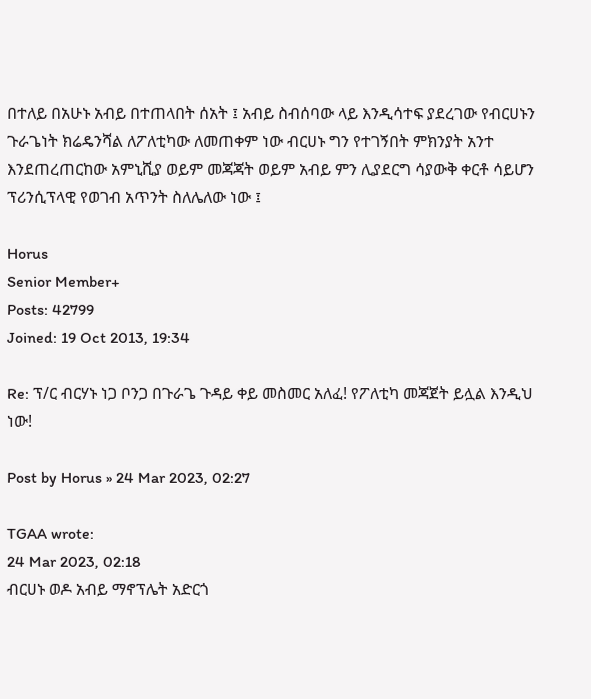በተለይ በአሁኑ አብይ በተጠላበት ሰአት ፤ አብይ ስብሰባው ላይ እንዲሳተፍ ያደረገው የብርሀኑን ጉራጌነት ክሬዴንሻል ለፖለቲካው ለመጠቀም ነው ብርሀኑ ግን የተገኝበት ምክንያት አንተ እንደጠረጠርከው አምኒሺያ ወይም መጃጃት ወይም አብይ ምን ሊያደርግ ሳያውቅ ቀርቶ ሳይሆን ፕሪንሲፕላዊ የወገብ አጥንት ስለሌለው ነው ፤

Horus
Senior Member+
Posts: 42799
Joined: 19 Oct 2013, 19:34

Re: ፕ/ር ብርሃኑ ነጋ ቦንጋ በጉራጌ ጉዳይ ቀይ መስመር አለፈ! የፖለቲካ መጃጀት ይሏል እንዲህ ነው!

Post by Horus » 24 Mar 2023, 02:27

TGAA wrote:
24 Mar 2023, 02:18
ብርሀኑ ወዶ አብይ ማኖፕሌት አድርጎ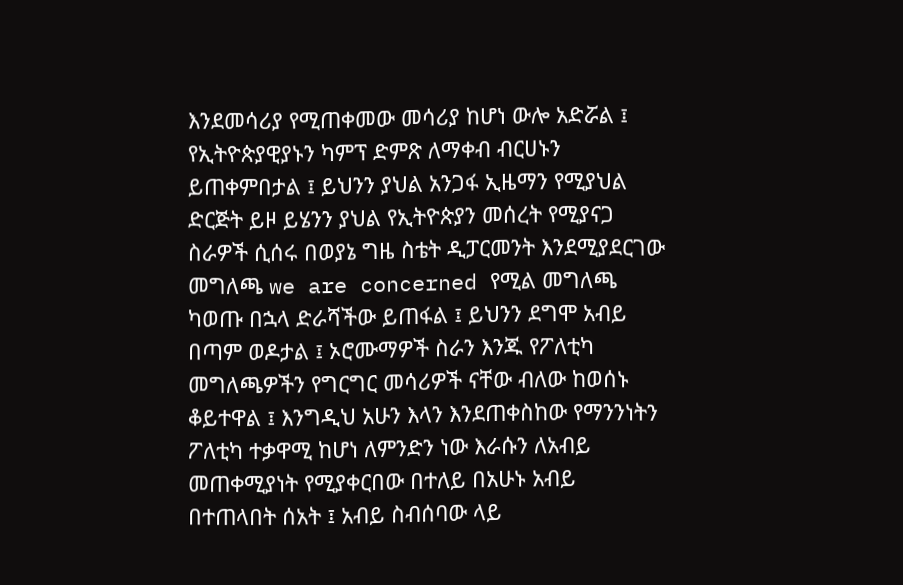እንደመሳሪያ የሚጠቀመው መሳሪያ ከሆነ ውሎ አድሯል ፤ የኢትዮጵያዊያኑን ካምፕ ድምጽ ለማቀብ ብርሀኑን ይጠቀምበታል ፤ ይህንን ያህል አንጋፋ ኢዜማን የሚያህል ድርጅት ይዞ ይሄንን ያህል የኢትዮጵያን መሰረት የሚያናጋ ስራዎች ሲሰሩ በወያኔ ግዜ ስቴት ዲፓርመንት እንደሚያደርገው መግለጫ we are concerned የሚል መግለጫ ካወጡ በኋላ ድራሻችው ይጠፋል ፤ ይህንን ደግሞ አብይ በጣም ወዶታል ፤ ኦሮሙማዎች ስራን እንጁ የፖለቲካ መግለጫዎችን የግርግር መሳሪዎች ናቸው ብለው ከወሰኑ ቆይተዋል ፤ እንግዲህ አሁን እላን እንደጠቀስከው የማንንነትን ፖለቲካ ተቃዋሚ ከሆነ ለምንድን ነው እራሱን ለአብይ መጠቀሚያነት የሚያቀርበው በተለይ በአሁኑ አብይ በተጠላበት ሰአት ፤ አብይ ስብሰባው ላይ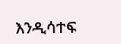እንዲሳተፍ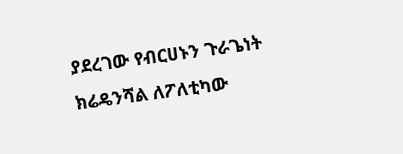ያደረገው የብርሀኑን ጉራጌነት ክሬዴንሻል ለፖለቲካው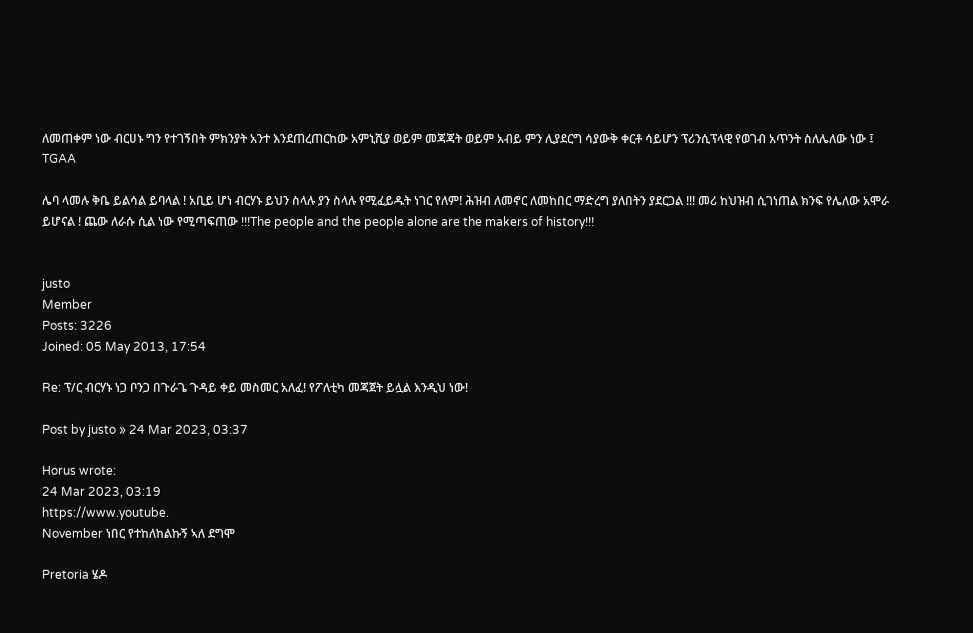ለመጠቀም ነው ብርሀኑ ግን የተገኝበት ምክንያት አንተ እንደጠረጠርከው አምኒሺያ ወይም መጃጃት ወይም አብይ ምን ሊያደርግ ሳያውቅ ቀርቶ ሳይሆን ፕሪንሲፕላዊ የወገብ አጥንት ስለሌለው ነው ፤
TGAA

ሌባ ላመሉ ቅቤ ይልሳል ይባላል ! አቢይ ሆነ ብርሃኑ ይህን ስላሉ ያን ስላሉ የሚፈይዱት ነገር የለም! ሕዝብ ለመኖር ለመከበር ማድረግ ያለበትን ያደርጋል !!! መሪ ከህዝብ ሲገነጠል ክንፍ የሌለው አሞራ ይሆናል ! ጨው ለራሱ ሲል ነው የሚጣፍጠው !!!The people and the people alone are the makers of history!!!


justo
Member
Posts: 3226
Joined: 05 May 2013, 17:54

Re: ፕ/ር ብርሃኑ ነጋ ቦንጋ በጉራጌ ጉዳይ ቀይ መስመር አለፈ! የፖለቲካ መጃጀት ይሏል እንዲህ ነው!

Post by justo » 24 Mar 2023, 03:37

Horus wrote:
24 Mar 2023, 03:19
https://www.youtube.
November ነበር የተከለከልኩኝ ኣለ ደግሞ

Pretoria ሄዶ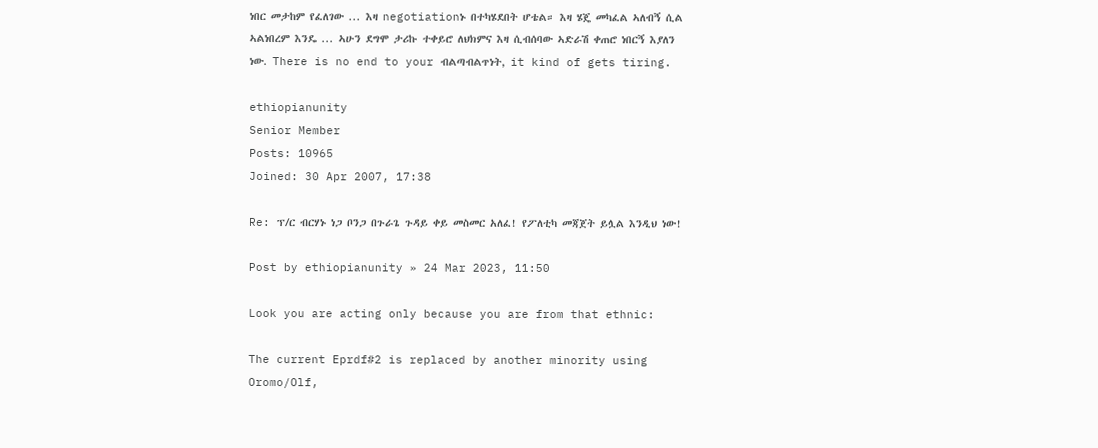ነበር መታከም የፈለገው ... እዛ negotiationኑ በተካሄደበት ሆቴል። እዛ ሄጄ መካፈል ኣለብኝ ሲል ኣልነበረም እንዴ ... ኣሁን ደግሞ ታሪኩ ተቀይሮ ለህክምና እዛ ሲብሰባው ኣድራሽ ቀጠሮ ነበርኝ እያለን ነው. There is no end to your ብልጣብልጥነት, it kind of gets tiring.

ethiopianunity
Senior Member
Posts: 10965
Joined: 30 Apr 2007, 17:38

Re: ፕ/ር ብርሃኑ ነጋ ቦንጋ በጉራጌ ጉዳይ ቀይ መስመር አለፈ! የፖለቲካ መጃጀት ይሏል እንዲህ ነው!

Post by ethiopianunity » 24 Mar 2023, 11:50

Look you are acting only because you are from that ethnic:

The current Eprdf#2 is replaced by another minority using Oromo/Olf,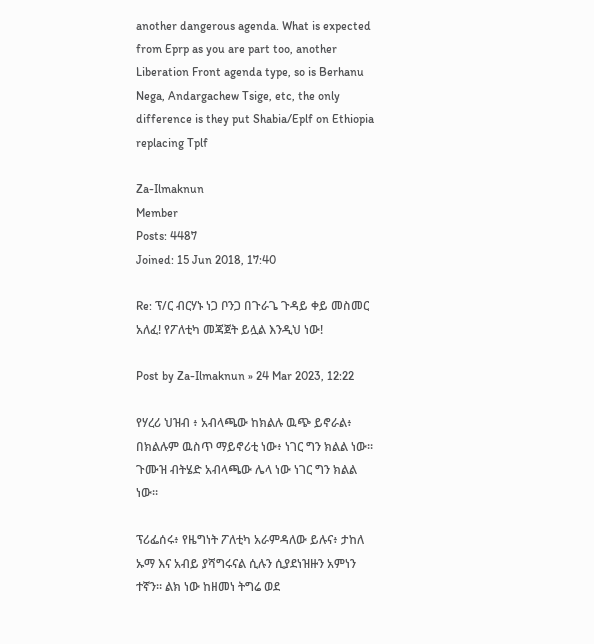another dangerous agenda. What is expected from Eprp as you are part too, another Liberation Front agenda type, so is Berhanu Nega, Andargachew Tsige, etc, the only difference is they put Shabia/Eplf on Ethiopia replacing Tplf

Za-Ilmaknun
Member
Posts: 4487
Joined: 15 Jun 2018, 17:40

Re: ፕ/ር ብርሃኑ ነጋ ቦንጋ በጉራጌ ጉዳይ ቀይ መስመር አለፈ! የፖለቲካ መጃጀት ይሏል እንዲህ ነው!

Post by Za-Ilmaknun » 24 Mar 2023, 12:22

የሃረሪ ህዝብ ፥ አብላጫው ከክልሉ ዉጭ ይኖራል፥ በክልሉም ዉስጥ ማይኖሪቲ ነው፥ ነገር ግን ክልል ነው። ጉሙዝ ብትሄድ አብላጫው ሌላ ነው ነገር ግን ክልል ነው።

ፕሪፌሰሩ፥ የዜግነት ፖለቲካ አራምዳለው ይሉና፥ ታከለ ኡማ እና አብይ ያሻግሩናል ሲሉን ሲያደነዝዙን አምነን ተኛን። ልክ ነው ከዘመነ ትግሬ ወደ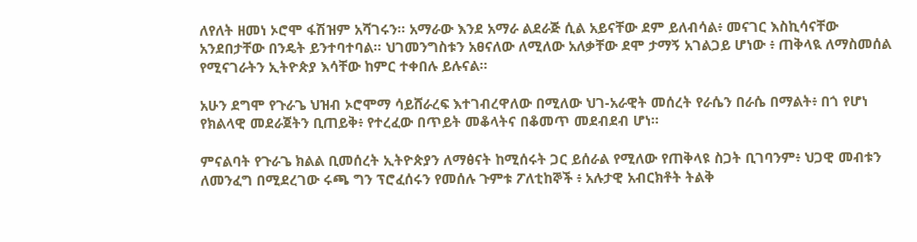ለየለት ዘመነ ኦሮሞ ፋሽዝም አሻገሩን። አማራው እንደ አማራ ልደራጅ ሲል አይናቸው ደም ይለብሳል፥ መናገር እስኪሳናቸው አንደበታቸው በንዴት ይንተባተባል። ህገመንግስቱን አፀናለው ለሚለው አለቃቸው ደሞ ታማኝ አገልጋይ ሆነው ፥ ጠቅላዪ ለማስመሰል የሚናገራትን ኢትዮጵያ እሳቸው ከምር ተቀበሉ ይሉናል።

አሁን ደግሞ የጉራጌ ህዝብ ኦሮሞማ ሳይሸራረፍ እተገብረዋለው በሚለው ህገ-አራዊት መሰረት የራሴን በራሴ በማልት፥ በጎ የሆነ የክልላዊ መደራጀትን ቢጠይቅ፥ የተረፈው በጥይት መቆላትና በቆመጥ መደብደብ ሆነ።

ምናልባት የጉራጌ ክልል ቢመሰረት ኢትዮጵያን ለማፅናት ከሚሰሩት ጋር ይሰራል የሚለው የጠቅላዩ ስጋት ቢገባንም፥ ህጋዊ መብቱን ለመንፈግ በሚደረገው ሩጫ ግን ፕሮፈሰሩን የመሰሉ ጉምቱ ፖለቲከኞች ፥ አሉታዊ አብርክቶት ትልቅ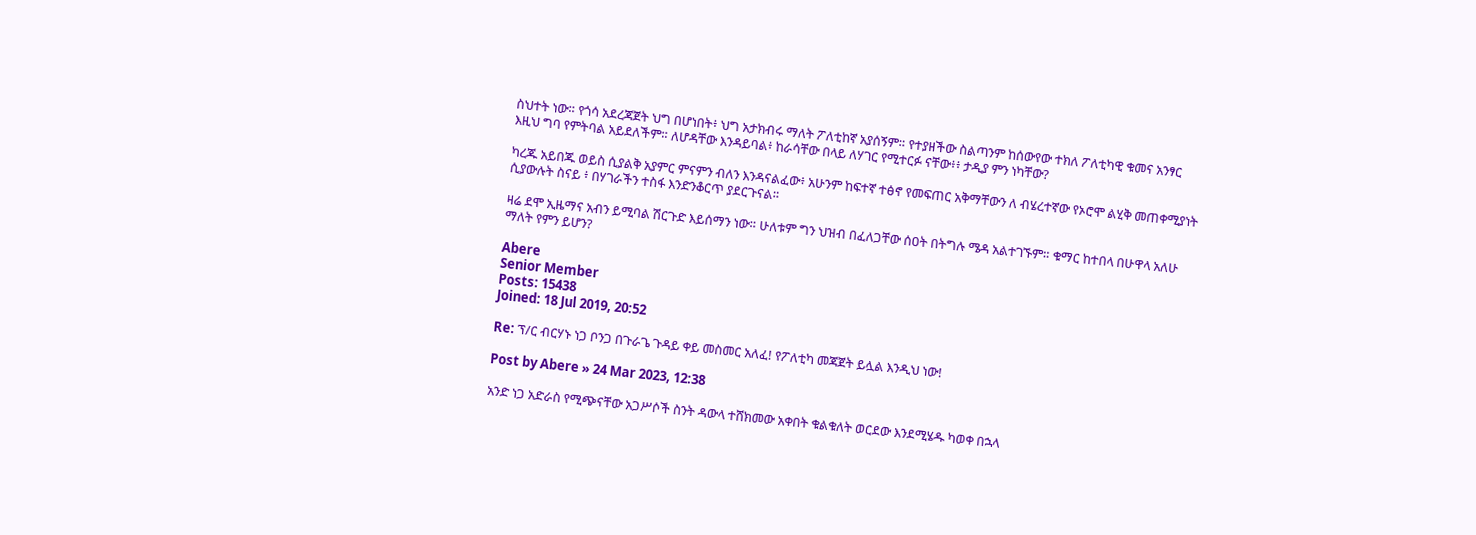ስህተት ነው። የጎሳ አደረጃጀት ህግ በሆነበት፥ ህግ አታክብሩ ማለት ፖለቲከኛ አያሰኝም። የተያዘችው ስልጣንም ከሰውየው ተክለ ፖለቲካዊ ቁመና አንፃር እዚህ ግባ የምትባል አይደለችም። ለሆዳቸው እንዳይባል፥ ከራሳቸው በላይ ለሃገር የሚተርፉ ናቸው፥፥ ታዲያ ምን ነካቸው?

ካረጁ አይበጁ ወይስ ሲያልቅ አያምር ምናምን ብለን እንዳናልፈው፥ አሁንም ከፍተኛ ተፅኖ የመፍጠር አቅማቸውን ለ ብሄረተኛው የኦሮሞ ልሂቅ መጠቀሚያነት ሲያውሉት ስናይ ፥ በሃገራችን ተስፋ እንድንቆርጥ ያደርጉናል።

ዛሬ ደሞ ኢዜማና አብን ይሚባል ሽርጉድ እይሰማን ነው። ሁለቱም ግን ህዝብ በፈለጋቸው ሰዐት በትግሉ ሜዳ አልተገኙም። ቁማር ከተበላ በሁዋላ አለሁ ማለት የምን ይሆን?

Abere
Senior Member
Posts: 15438
Joined: 18 Jul 2019, 20:52

Re: ፕ/ር ብርሃኑ ነጋ ቦንጋ በጉራጌ ጉዳይ ቀይ መስመር አለፈ! የፖለቲካ መጃጀት ይሏል እንዲህ ነው!

Post by Abere » 24 Mar 2023, 12:38

አንድ ነጋ አድራስ የሚጭናቸው አጋሥሶች ስንት ዳውላ ተሸክመው አቀበት ቁልቁለት ወርደው እንደሚሄዱ ካወቀ በኋላ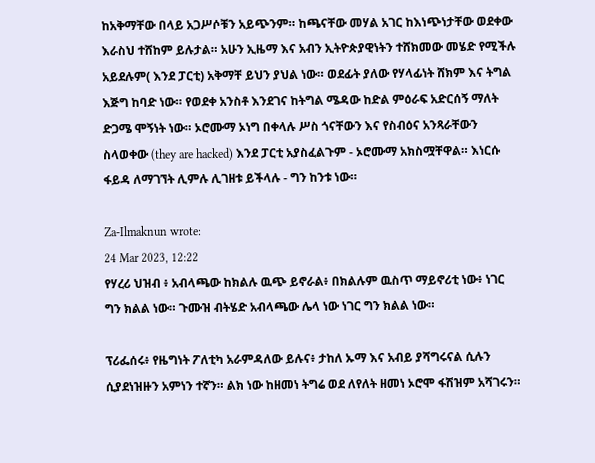ከአቅማቸው በላይ አጋሥሶቹን አይጭንም። ከጫናቸው መሃል አገር ከእነጭነታቸው ወደቀው እራስህ ተሸከም ይሉታል። አሁን ኢዜማ እና አብን ኢትዮጵያዊነትን ተሸክመው መሄድ የሚችሉ አይደሉም( እንደ ፓርቲ) አቅማቸ ይህን ያህል ነው። ወደፊት ያለው የሃላፊነት ሸክም እና ትግል እጅግ ከባድ ነው። የወደቀ አንስቶ እንደገና ከትግል ሜዳው ከድል ምዕራፍ አድርሰኝ ማለት ድጋሜ ሞኝነት ነው። ኦሮሙማ ኦነግ በቀላሉ ሥስ ጎናቸውን እና የስብዕና አንጻራቸውን ስላወቀው (they are hacked) እንደ ፓርቲ አያስፈልጉም - ኦሮሙማ አክስሟቸዋል። እነርሱ ፋይዳ ለማገኘት ሊምሉ ሊገዘቱ ይችላሉ - ግን ከንቱ ነው።

Za-Ilmaknun wrote:
24 Mar 2023, 12:22
የሃረሪ ህዝብ ፥ አብላጫው ከክልሉ ዉጭ ይኖራል፥ በክልሉም ዉስጥ ማይኖሪቲ ነው፥ ነገር ግን ክልል ነው። ጉሙዝ ብትሄድ አብላጫው ሌላ ነው ነገር ግን ክልል ነው።

ፕሪፌሰሩ፥ የዜግነት ፖለቲካ አራምዳለው ይሉና፥ ታከለ ኡማ እና አብይ ያሻግሩናል ሲሉን ሲያደነዝዙን አምነን ተኛን። ልክ ነው ከዘመነ ትግሬ ወደ ለየለት ዘመነ ኦሮሞ ፋሽዝም አሻገሩን።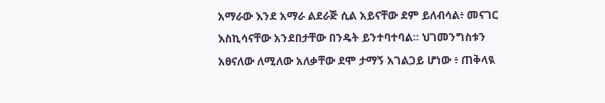አማራው እንደ አማራ ልደራጅ ሲል አይናቸው ደም ይለብሳል፥ መናገር እስኪሳናቸው አንደበታቸው በንዴት ይንተባተባል። ህገመንግስቱን አፀናለው ለሚለው አለቃቸው ደሞ ታማኝ አገልጋይ ሆነው ፥ ጠቅላዪ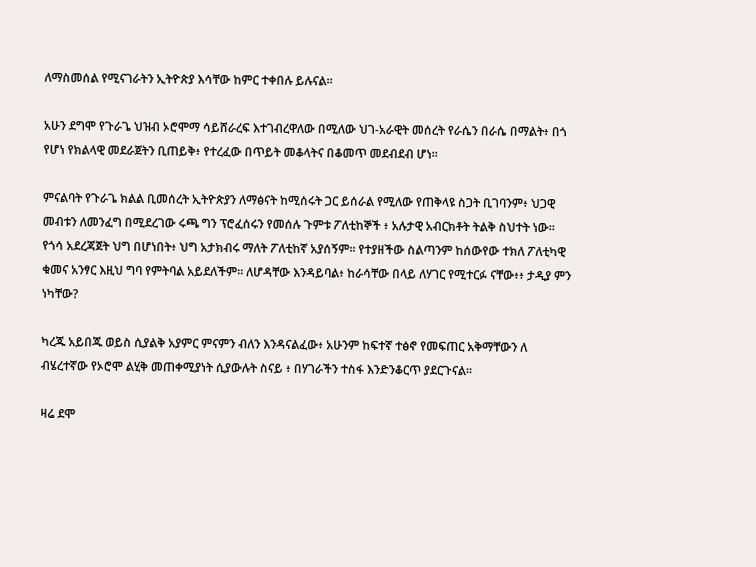ለማስመሰል የሚናገራትን ኢትዮጵያ እሳቸው ከምር ተቀበሉ ይሉናል።

አሁን ደግሞ የጉራጌ ህዝብ ኦሮሞማ ሳይሸራረፍ እተገብረዋለው በሚለው ህገ-አራዊት መሰረት የራሴን በራሴ በማልት፥ በጎ የሆነ የክልላዊ መደራጀትን ቢጠይቅ፥ የተረፈው በጥይት መቆላትና በቆመጥ መደብደብ ሆነ።

ምናልባት የጉራጌ ክልል ቢመሰረት ኢትዮጵያን ለማፅናት ከሚሰሩት ጋር ይሰራል የሚለው የጠቅላዩ ስጋት ቢገባንም፥ ህጋዊ መብቱን ለመንፈግ በሚደረገው ሩጫ ግን ፕሮፈሰሩን የመሰሉ ጉምቱ ፖለቲከኞች ፥ አሉታዊ አብርክቶት ትልቅ ስህተት ነው። የጎሳ አደረጃጀት ህግ በሆነበት፥ ህግ አታክብሩ ማለት ፖለቲከኛ አያሰኝም። የተያዘችው ስልጣንም ከሰውየው ተክለ ፖለቲካዊ ቁመና አንፃር እዚህ ግባ የምትባል አይደለችም። ለሆዳቸው እንዳይባል፥ ከራሳቸው በላይ ለሃገር የሚተርፉ ናቸው፥፥ ታዲያ ምን ነካቸው?

ካረጁ አይበጁ ወይስ ሲያልቅ አያምር ምናምን ብለን እንዳናልፈው፥ አሁንም ከፍተኛ ተፅኖ የመፍጠር አቅማቸውን ለ ብሄረተኛው የኦሮሞ ልሂቅ መጠቀሚያነት ሲያውሉት ስናይ ፥ በሃገራችን ተስፋ እንድንቆርጥ ያደርጉናል።

ዛሬ ደሞ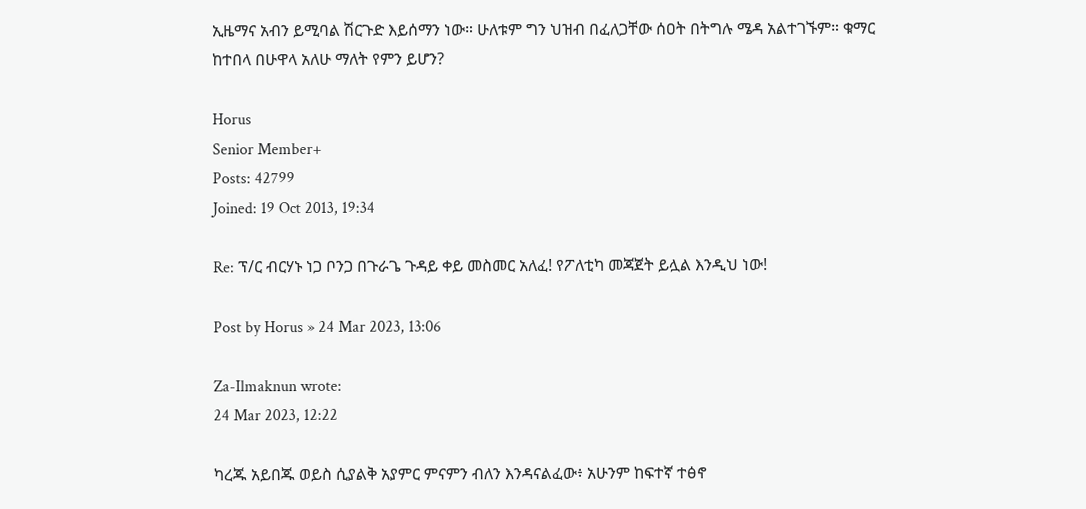ኢዜማና አብን ይሚባል ሽርጉድ እይሰማን ነው። ሁለቱም ግን ህዝብ በፈለጋቸው ሰዐት በትግሉ ሜዳ አልተገኙም። ቁማር ከተበላ በሁዋላ አለሁ ማለት የምን ይሆን?

Horus
Senior Member+
Posts: 42799
Joined: 19 Oct 2013, 19:34

Re: ፕ/ር ብርሃኑ ነጋ ቦንጋ በጉራጌ ጉዳይ ቀይ መስመር አለፈ! የፖለቲካ መጃጀት ይሏል እንዲህ ነው!

Post by Horus » 24 Mar 2023, 13:06

Za-Ilmaknun wrote:
24 Mar 2023, 12:22

ካረጁ አይበጁ ወይስ ሲያልቅ አያምር ምናምን ብለን እንዳናልፈው፥ አሁንም ከፍተኛ ተፅኖ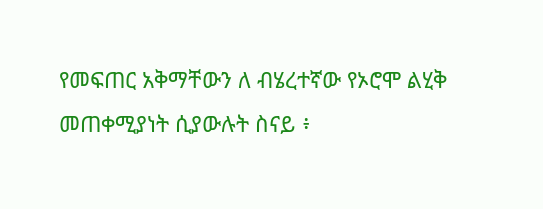የመፍጠር አቅማቸውን ለ ብሄረተኛው የኦሮሞ ልሂቅ መጠቀሚያነት ሲያውሉት ስናይ ፥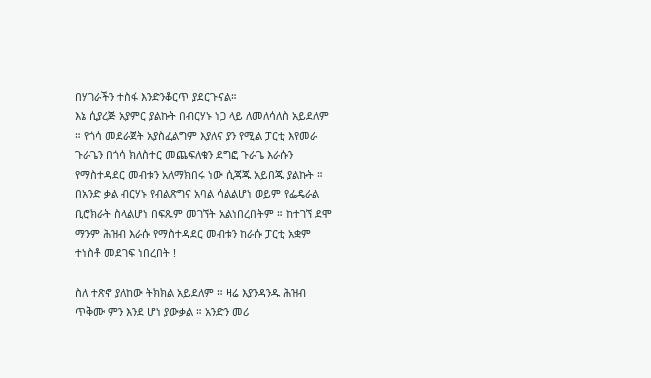በሃገራችን ተስፋ እንድንቆርጥ ያደርጉናል።
እኔ ሲያረጅ አያምር ያልኩት በብርሃኑ ነጋ ላይ ለመለሳለስ አይደለም ። የጎሳ መደራጀት አያስፈልግም እያለና ያን የሚል ፓርቲ እየመራ ጉራጌን በጎሳ ክለስተር መጨፍለቁን ደግፎ ጉራጌ እራሱን የማስተዳደር መብቱን አለማክበሩ ነው ሲጃጁ አይበጁ ያልኩት ። በአንድ ቃል ብርሃኑ የብልጽግና አባል ሳልልሆነ ወይም የፌዴራል ቢሮክራት ስላልሆነ በፍጹም መገኘት አልነበረበትም ። ከተገኘ ደሞ ማንም ሕዝብ እራሱ የማስተዳደር መብቱን ከራሱ ፓርቲ አቋም ተነስቶ መደገፍ ነበረበት !

ስለ ተጽኖ ያለከው ትክክል አይደለም ። ዛሬ እያንዳንዱ ሕዝብ ጥቅሙ ምን እንደ ሆነ ያውቃል ። አንድን መሪ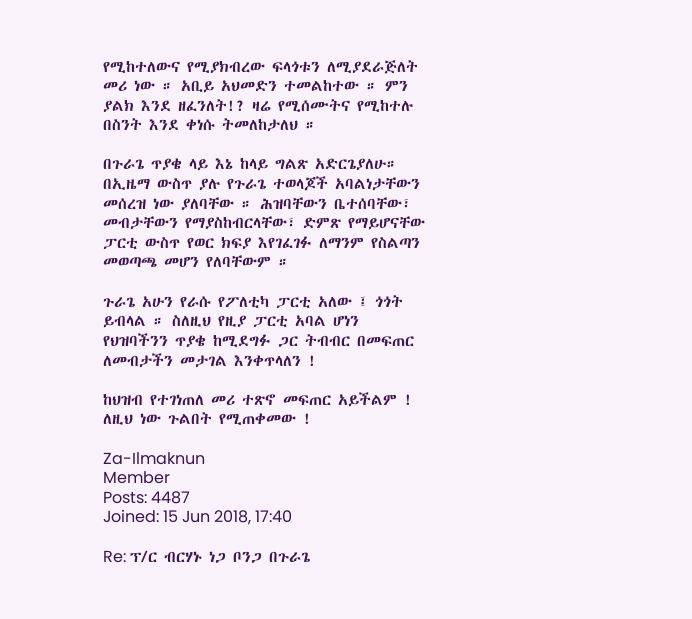የሚከተለውና የሚያክብረው ፍላጎቱን ለሚያደራጅለት መሪ ነው ። አቢይ አህመድን ተመልከተው ። ምን ያልክ እንደ ዘፈንለት!? ዛሬ የሚሰሙትና የሚከተሉ በስንት እንደ ቀነሱ ትመለከታለህ ።

በጉራጌ ጥያቄ ላይ እኔ ከላይ ግልጽ አድርጌያለሁ። በኢዜማ ውስጥ ያሉ የጉራጌ ተወላጆች አባልነታቸውን መሰረዝ ነው ያለባቸው ። ሕዝባቸውን ቤተሰባቸው፣ መብታቸውን የማያስከብርላቸው፣ ድምጽ የማይሆናቸው ፓርቲ ውስጥ የወር ክፍያ እየገፈገፉ ለማንም የስልጣን መወጣጫ መሆን የለባቸውም ።

ጉራጌ አሁን የራሱ የፖለቲካ ፓርቲ አለው ፤ ጎጎት ይብላል ። ስለዚህ የዚያ ፓርቲ አባል ሆነን የህዝባችንን ጥያቄ ከሚደግፉ ጋር ትብብር በመፍጠር ለመብታችን መታገል እንቀጥላለን !

ከህዝብ የተገነጠለ መሪ ተጽኖ መፍጠር አይችልም ! ለዚህ ነው ጉልበት የሚጠቀመው !

Za-Ilmaknun
Member
Posts: 4487
Joined: 15 Jun 2018, 17:40

Re: ፕ/ር ብርሃኑ ነጋ ቦንጋ በጉራጌ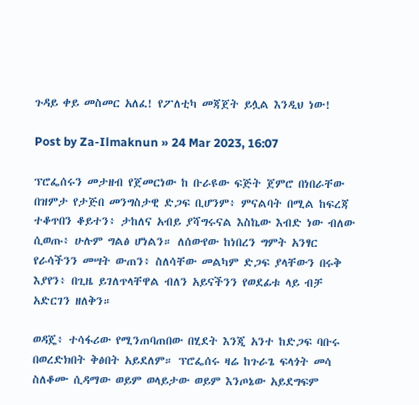ጉዳይ ቀይ መስመር አለፈ! የፖለቲካ መጃጀት ይሏል እንዲህ ነው!

Post by Za-Ilmaknun » 24 Mar 2023, 16:07

ፕሮፌሰሩን መታዘብ የጀመርነው ከ ቡራዩው ፍጅት ጀምሮ በነበራቸው በዝምታ የታጅበ መንግስታዊ ድጋፍ ቢሆንም፥ ምናልባት በሚል ከፍረጃ ተቆጥበን ቆይተን፥ ታከለና አብይ ያሻግሩናል እስኬው እብድ ነው ብለው ሲወጡ፥ ሁሉም ግልፅ ሆነልን። ለሰውየው ከነበረን ግምት አንፃር የራሳችንን መሣት ውጠን፥ ስለሳቸው መልካም ድጋፍ ያላቸውን በሩቅ እያየን፥ በጊዜ ይገለጥላቸዋል ብለን አይናችንን የወደፊቱ ላይ ብቻ አድርገን ዘለቅን።

ወዳጄ፥ ተሳፋሪው የሚንጠባጠበው በሂደት እንጂ አንተ ከድጋፍ ባቡሩ በወረድክበት ቅፅበት አይደለም። ፕሮፌሰሩ ዛሬ ከጉራጌ ፍላጎት መሳ ስለቆሙ ሲዳማው ወይም ወላይታው ወይም እንጦኔው አይደግፍም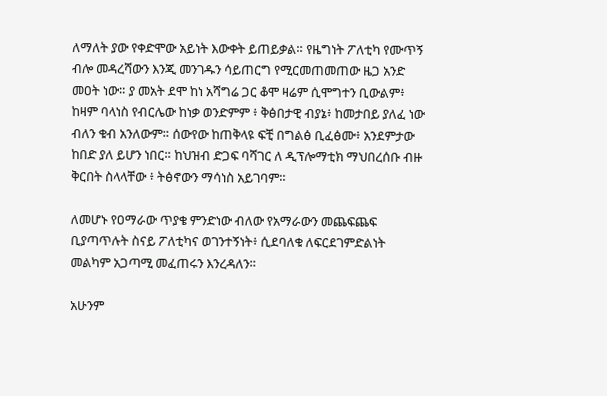ለማለት ያው የቀድሞው አይነት እውቀት ይጠይቃል። የዜግነት ፖለቲካ የሙጥኝ ብሎ መዳረሻውን እንጂ መንገዱን ሳይጠርግ የሚርመጠመጠው ዜጋ አንድ መዐት ነው። ያ መአት ደሞ ከነ አሻግሬ ጋር ቆሞ ዛሬም ሲሞግተን ቢውልም፥ ከዛም ባላነስ የብርሌው ከነቃ ወንድምም ፥ ቅፅበታዊ ብያኔ፥ ከመታበይ ያለፈ ነው ብለን ቁብ አንለውም። ሰውየው ከጠቅላዩ ፍቺ በግልፅ ቢፈፅሙ፥ አንደምታው ከበድ ያለ ይሆን ነበር። ከህዝብ ድጋፍ ባሻገር ለ ዲፕሎማቲክ ማህበረሰቡ ብዙ ቅርበት ስላላቸው ፥ ትፅኖውን ማሳነስ አይገባም።

ለመሆኑ የዐማራው ጥያቄ ምንድነው ብለው የአማራውን መጨፍጨፍ ቢያጣጥሉት ስናይ ፖለቲካና ወገንተኝነት፥ ሲደባለቁ ለፍርደገምድልነት መልካም አጋጣሚ መፈጠሩን እንረዳለን።

አሁንም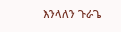እንላለን ጉራጌ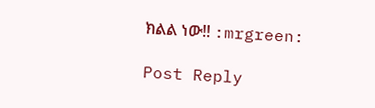ክልል ነው!! :mrgreen:

Post Reply